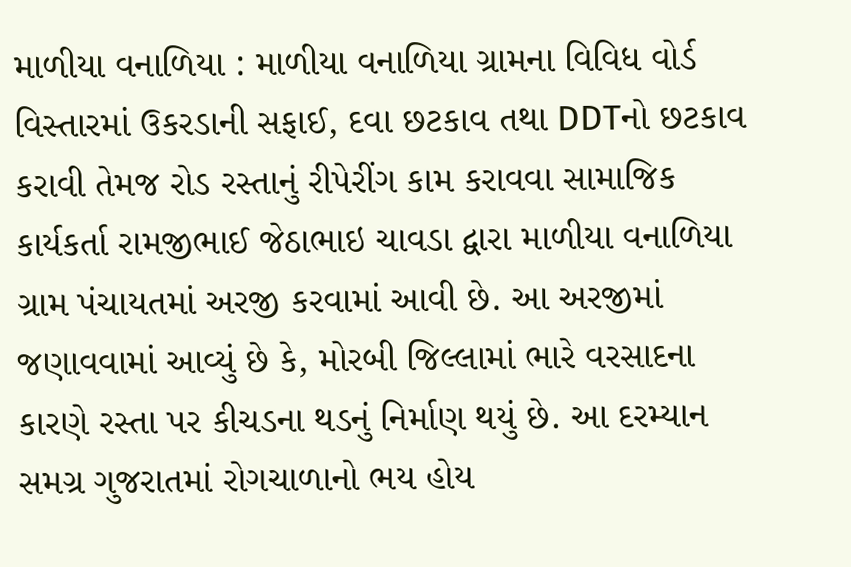માળીયા વનાળિયા : માળીયા વનાળિયા ગ્રામના વિવિધ વોર્ડ વિસ્તારમાં ઉકરડાની સફાઈ, દવા છટકાવ તથા DDTનો છટકાવ કરાવી તેમજ રોડ રસ્તાનું રીપેરીંગ કામ કરાવવા સામાજિક કાર્યકર્તા રામજીભાઈ જેઠાભાઇ ચાવડા દ્વારા માળીયા વનાળિયા ગ્રામ પંચાયતમાં અરજી કરવામાં આવી છે. આ અરજીમાં જણાવવામાં આવ્યું છે કે, મોરબી જિલ્લામાં ભારે વરસાદના કારણે રસ્તા પર કીચડના થડનું નિર્માણ થયું છે. આ દરમ્યાન સમગ્ર ગુજરાતમાં રોગચાળાનો ભય હોય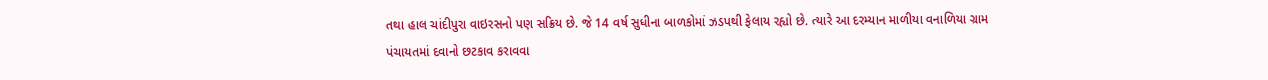તથા હાલ ચાંદીપુરા વાઇરસનો પણ સક્રિય છે. જે 14 વર્ષ સુધીના બાળકોમાં ઝડપથી ફેલાય રહ્યો છે. ત્યારે આ દરમ્યાન માળીયા વનાળિયા ગ્રામ પંચાયતમાં દવાનો છટકાવ કરાવવા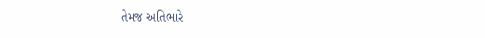તેમજ અતિભારે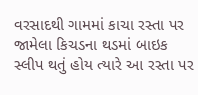વરસાદથી ગામમાં કાચા રસ્તા પર જામેલા કિચડના થડમાં બાઇક સ્લીપ થતું હોય ત્યારે આ રસ્તા પર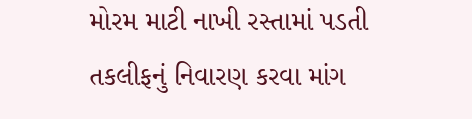મોરમ માટી નાખી રસ્તામાં પડતી તકલીફનું નિવારણ કરવા માંગ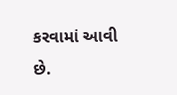કરવામાં આવી છે.